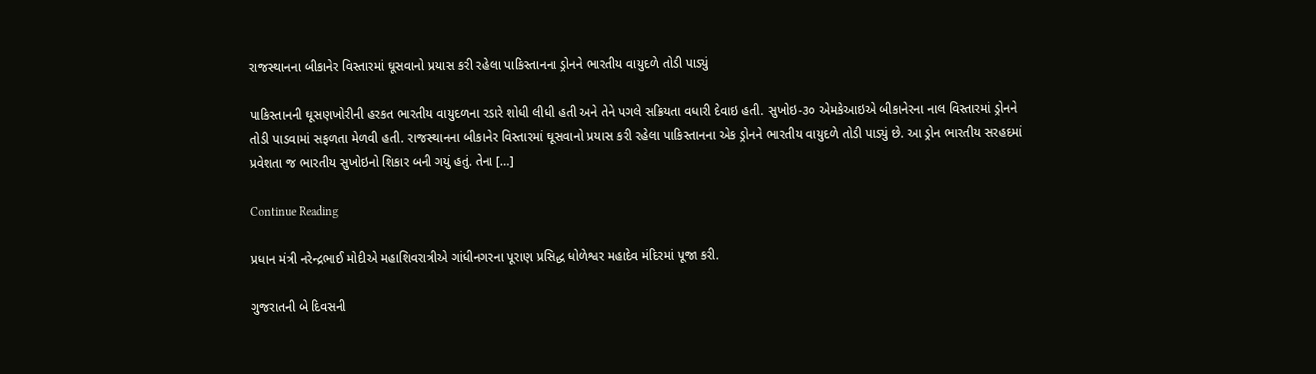રાજસ્થાનના બીકાનેર વિસ્તારમાં ઘૂસવાનો પ્રયાસ કરી રહેલા પાકિસ્તાનના ડ્રોનને ભારતીય વાયુદળે તોડી પાડ્યું

પાકિસ્તાનની ઘૂસણખોરીની હરકત ભારતીય વાયુદળના રડારે શોધી લીધી હતી અને તેને પગલે સક્રિયતા વધારી દેવાઇ હતી. સુખોઇ-૩૦ એમકેઆઇએ બીકાનેરના નાલ વિસ્તારમાં ડ્રોનને તોડી પાડવામાં સફળતા મેળવી હતી. રાજસ્થાનના બીકાનેર વિસ્તારમાં ઘૂસવાનો પ્રયાસ કરી રહેલા પાકિસ્તાનના એક ડ્રોનને ભારતીય વાયુદળે તોડી પાડ્યું છે. આ ડ્રોન ભારતીય સરહદમાં પ્રવેશતા જ ભારતીય સુખોઇનો શિકાર બની ગયું હતું. તેના […]

Continue Reading

પ્રધાન મંત્રી નરેન્દ્રભાઈ મોદીએ મહાશિવરાત્રીએ ગાંધીનગરના પૂરાણ પ્રસિદ્ધ ધોળેશ્વર મહાદેવ મંદિરમાં પૂજા કરી.

ગુજરાતની બે દિવસની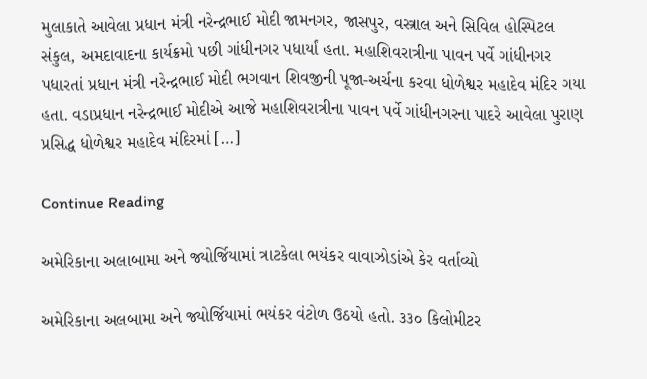મુલાકાતે આવેલા પ્રધાન મંત્રી નરેન્દ્રભાઈ મોદી જામનગર, જાસપુર, વસ્ત્રાલ અને સિવિલ હોસ્પિટલ સંકુલ, અમદાવાદના કાર્યક્રમો પછી ગાંધીનગર પધાર્યાં હતા. મહાશિવરાત્રીના પાવન પર્વે ગાંધીનગર પધારતાં પ્રધાન મંત્રી નરેન્દ્રભાઈ મોદી ભગવાન શિવજીની પૂજા-અર્ચના કરવા ધોળેશ્વર મહાદેવ મંદિર ગયા હતા. વડાપ્રધાન નરેન્દ્રભાઈ મોદીએ આજે મહાશિવરાત્રીના પાવન પર્વે ગાંધીનગરના પાદરે આવેલા પુરાણ પ્રસિદ્ધ ધોળેશ્વર મહાદેવ મંદિરમાં […]

Continue Reading

અમેરિકાના અલાબામા અને જ્યોર્જિયામાં ત્રાટકેલા ભયંકર વાવાઝોડાંએ કેર વર્તાવ્યો

અમેરિકાના અલબામા અને જ્યોર્જિયામાં ભયંકર વંટોળ ઉઠયો હતો. ૩૩૦ કિલોમીટર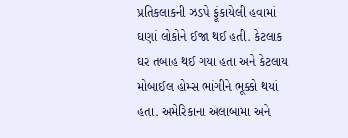પ્રતિકલાકની ઝડપે ફૂંકાયેલી હવામાં ઘણાં લોકોને ઈજા થઈ હતી. કેટલાક ઘર તબાહ થઈ ગયા હતા અને કેટલાય મોબાઈલ હોમ્સ ભાંગીને ભૂક્કો થયાં હતા. અમેરિકાના અલાબામા અને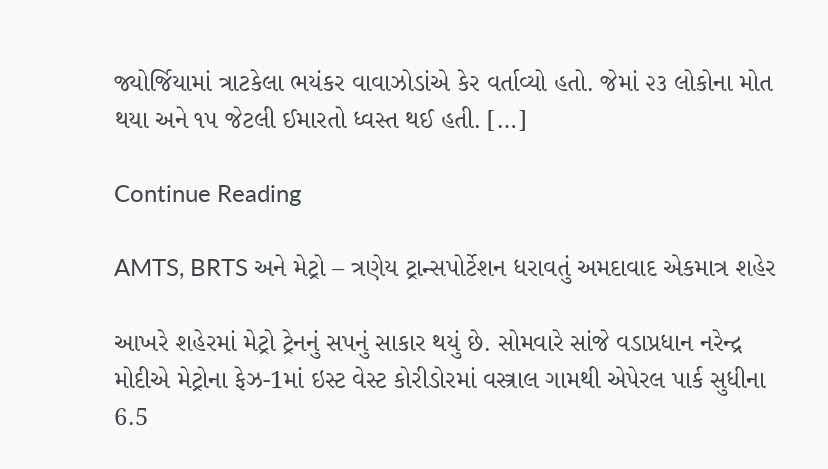જ્યોર્જિયામાં ત્રાટકેલા ભયંકર વાવાઝોડાંએ કેર વર્તાવ્યો હતો. જેમાં ૨૩ લોકોના મોત થયા અને ૧૫ જેટલી ઈમારતો ધ્વસ્ત થઈ હતી. […]

Continue Reading

AMTS, BRTS અને મેટ્રો – ત્રણેય ટ્રાન્સપોર્ટેશન ધરાવતું અમદાવાદ એકમાત્ર શહેર

આખરે શહેરમાં મેટ્રો ટ્રેનનું સપનું સાકાર થયું છે. સોમવારે સાંજે વડાપ્રધાન નરેન્દ્ર મોદીએ મેટ્રોના ફેઝ-1માં ઇસ્ટ વેસ્ટ કોરીડોરમાં વસ્ત્રાલ ગામથી એપેરલ પાર્ક સુધીના 6.5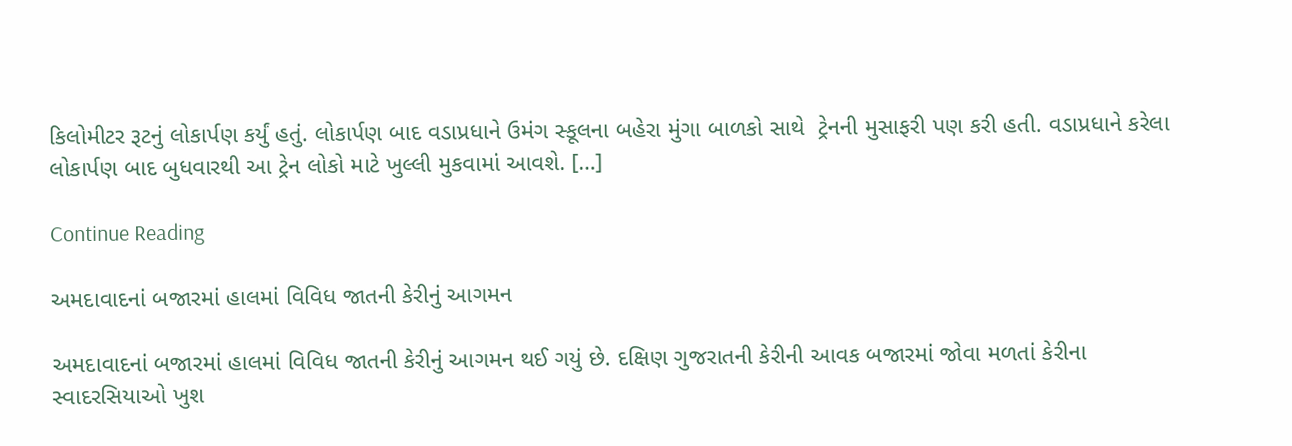કિલોમીટર રૂટનું લોકાર્પણ કર્યું હતું. લોકાર્પણ બાદ વડાપ્રધાને ઉમંગ સ્કૂલના બહેરા મુંગા બાળકો સાથે  ટ્રેનની મુસાફરી પણ કરી હતી. વડાપ્રધાને કરેલા લોકાર્પણ બાદ બુધવારથી આ ટ્રેન લોકો માટે ખુલ્લી મુકવામાં આવશે. […]

Continue Reading

અમદાવાદનાં બજારમાં હાલમાં વિવિધ જાતની કેરીનું આગમન

અમદાવાદનાં બજારમાં હાલમાં વિવિધ જાતની કેરીનું આગમન થઈ ગયું છે. દક્ષિણ ગુજરાતની કેરીની આવક બજારમાં જોવા મળતાં કેરીના સ્વાદરસિયાઓ ખુશ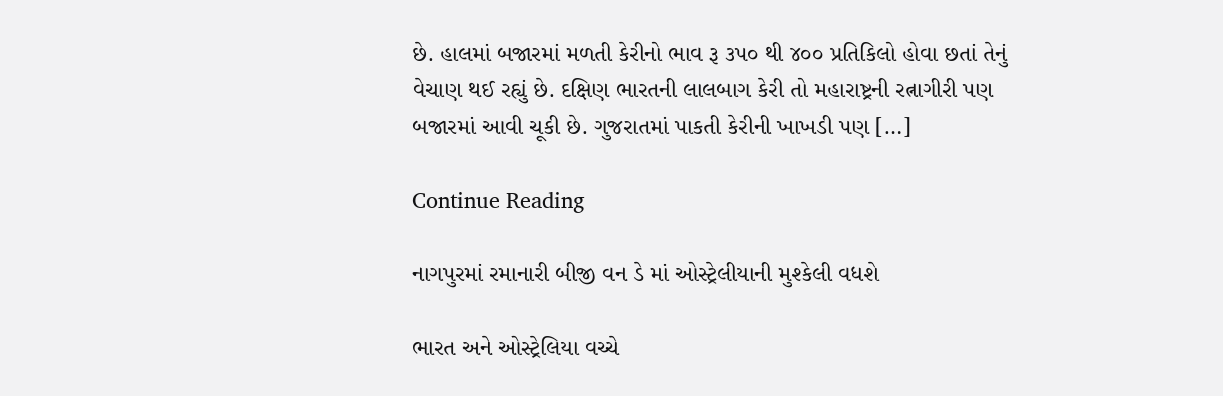છે. હાલમાં બજારમાં મળતી કેરીનો ભાવ રૂ ૩પ૦ થી ૪૦૦ પ્રતિકિલો હોવા છતાં તેનું વેચાણ થઈ રહ્યું છે. દક્ષિણ ભારતની લાલબાગ કેરી તો મહારાષ્ટ્રની રત્નાગીરી પણ બજારમાં આવી ચૂકી છે. ગુજરાતમાં પાકતી કેરીની ખાખડી પણ […]

Continue Reading

નાગપુરમાં રમાનારી બીજી વન ડે માં ઓસ્ટ્રેલીયાની મુશ્કેલી વધશે

ભારત અને ઓસ્ટ્રેલિયા વચ્ચે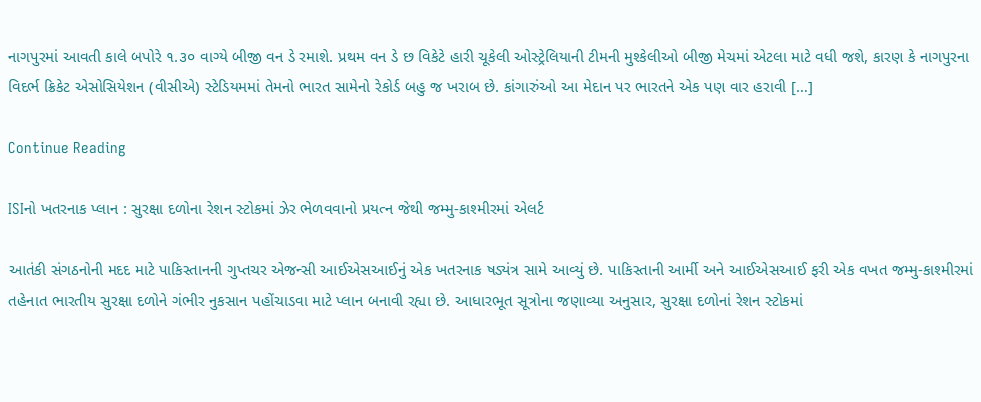નાગપુરમાં આવતી કાલે બપોરે ૧.૩૦ વાગ્યે બીજી વન ડે રમાશે. પ્રથમ વન ડે છ વિકેટે હારી ચૂકેલી ઓસ્ટ્રેલિયાની ટીમની મુશ્કેલીઓ બીજી મેચમાં એટલા માટે વધી જશે, કારણ કે નાગપુરના વિદર્ભ ક્રિકેટ એસોસિયેશન (વીસીએ) સ્ટેડિયમમાં તેમનો ભારત સામેનો રેકોર્ડ બહુ જ ખરાબ છે. કાંગારુંઓ આ મેદાન પર ભારતને એક પણ વાર હરાવી […]

Continue Reading

ISIનો ખતરનાક પ્લાન : સુરક્ષા દળોના રેશન સ્ટોકમાં ઝેર ભેળવવાનો પ્રયત્ન જેથી જમ્મુ-કાશ્મીરમાં એલર્ટ

આતંકી સંગઠનોની મદદ માટે પાકિસ્તાનની ગુપ્તચર એજન્સી આઈએસઆઈનું એક ખતરનાક ષડ્યંત્ર સામે આવ્યું છે. પાકિસ્તાની આર્મી અને આઈએસઆઈ ફરી એક વખત જમ્મુ-કાશ્મીરમાં તહેનાત ભારતીય સુરક્ષા દળોને ગંભીર નુકસાન પહોંચાડવા માટે પ્લાન બનાવી રહ્યા છે. આધારભૂત સૂત્રોના જણાવ્યા અનુસાર, સુરક્ષા દળોનાં રેશન સ્ટોકમાં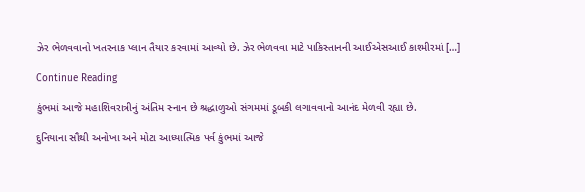ઝેર ભેળવવાનો ખતરનાક પ્લાન તૈયાર કરવામાં આવ્યો છે. ઝેર ભેળવવા માટે પાકિસ્તાનની આઈએસઆઈ કાશ્મીરમાં […]

Continue Reading

કુંભમાં આજે મહાશિવરાત્રીનું અંતિમ સ્નાન છે શ્રદ્ધાળુઓ સંગમમાં ડૂબકી લગાવવાનો આનંદ મેળવી રહ્યા છે.

દુનિયાના સૌથી અનોખા અને મોટા આધ્યાત્મિક પર્વ કુંભમાં આજે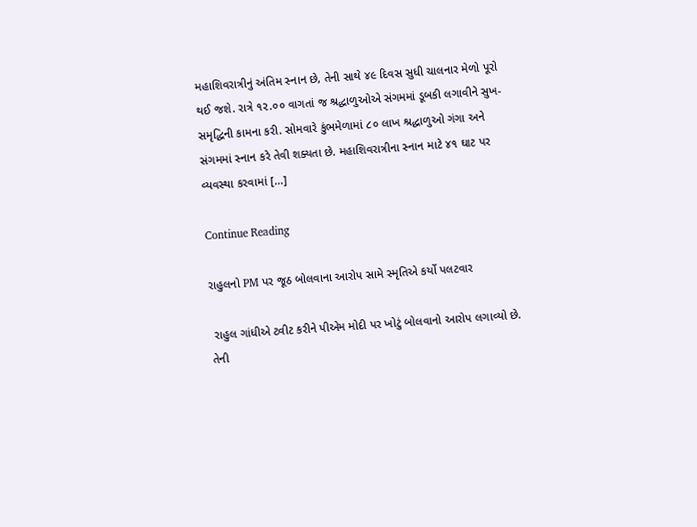મહાશિવરાત્રીનું અંતિમ સ્નાન છે, તેની સાથે ૪૯ દિવસ સુધી ચાલનાર મેળો પૂરો થઈ જશે. રાત્રે ૧૨.૦૦ વાગતાં જ શ્રદ્ધાળુઓએ સંગમમાં ડૂબકી લગાવીને સુખ-સમૃદ્ધિની કામના કરી. સોમવારે કુંભમેળામાં ૮૦ લાખ શ્રદ્ધાળુઓ ગંગા અને સંગમમાં સ્નાન કરે તેવી શક્યતા છે. મહાશિવરાત્રીના સ્નાન માટે ૪૧ ઘાટ પર વ્યવસ્થા કરવામાં […]

Continue Reading

રાહુલનો PM પર જૂઠ બોલવાના આરોપ સામે સ્મૃતિએ કર્યો પલટવાર

 રાહુલ ગાંધીએ ટ્વીટ કરીને પીએમ મોદી પર ખોટું બોલવાનો આરોપ લગાવ્યો છે. તેની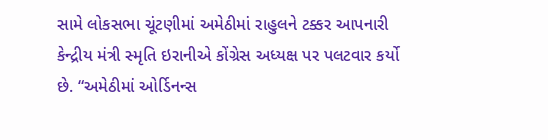સામે લોકસભા ચૂંટણીમાં અમેઠીમાં રાહુલને ટક્કર આપનારી કેન્દ્રીય મંત્રી સ્મૃતિ ઇરાનીએ કોંગ્રેસ અધ્યક્ષ પર પલટવાર કર્યો છે. “અમેઠીમાં ઓર્ડિનન્સ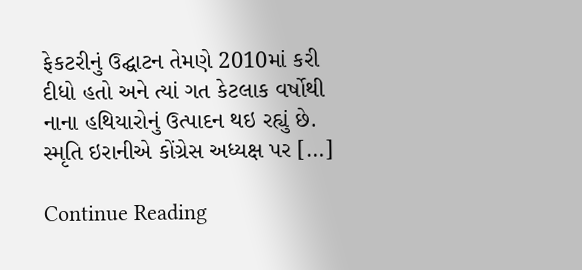ફેકટરીનું ઉદ્ઘાટન તેમણે 2010માં કરી દીધો હતો અને ત્યાં ગત કેટલાક વર્ષોથી નાના હથિયારોનું ઉત્પાદન થઇ રહ્યું છે. સ્મૃતિ ઇરાનીએ કોંગ્રેસ અધ્યક્ષ પર […]

Continue Reading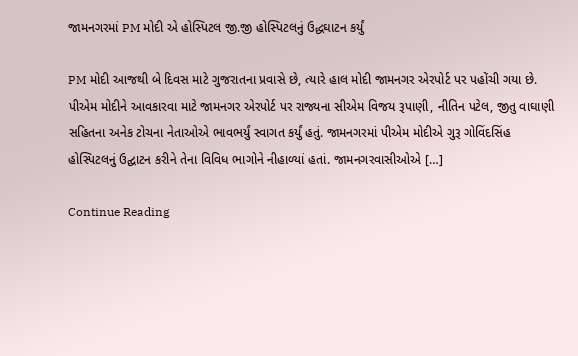જામનગરમાં PM મોદી એ હોસ્પિટલ જી.જી હોસ્પિટલનું ઉદ્ધઘાટન કર્યું

PM મોદી આજથી બે દિવસ માટે ગુજરાતના પ્રવાસે છે, ત્યારે હાલ મોદી જામનગર એરપોર્ટ પર પહોંચી ગયા છે. પીએમ મોદીને આવકારવા માટે જામનગર એરપોર્ટ પર રાજ્યના સીએમ વિજય રૂપાણી, નીતિન પટેલ, જીતુ વાઘાણી સહિતના અનેક ટોચના નેતાઓએ ભાવભર્યું સ્વાગત કર્યું હતું. જામનગરમાં પીએમ મોદીએ ગુરૂ ગોવિંદસિંહ હોસ્પિટલનું ઉદ્ઘાટન કરીને તેના વિવિધ ભાગોને નીહાળ્યાં હતાં. જામનગરવાસીઓએ […]

Continue Reading